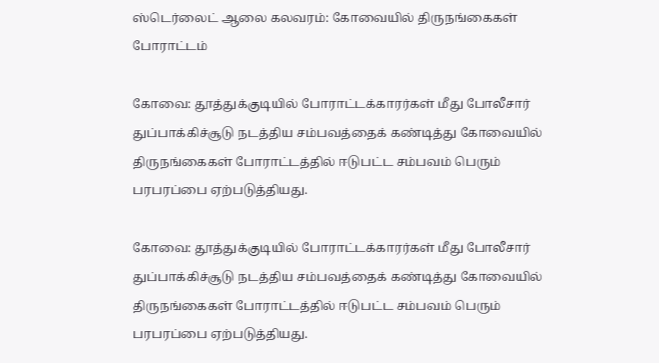ஸ்டெர்லைட் ஆலை கலவரம்: கோவையில் திருநங்கைகள் போராட்டம்

கோவை: தூத்துக்குடியில் போராட்டக்காரர்கள் மீது போலீசார் துப்பாக்கிச்சூடு நடத்திய சம்பவத்தைக் கண்டித்து கோவையில் திருநங்கைகள் போராட்டத்தில் ஈடுபட்ட சம்பவம் பெரும் பரபரப்பை ஏற்படுத்தியது.

கோவை: தூத்துக்குடியில் போராட்டக்காரர்கள் மீது போலீசார் துப்பாக்கிச்சூடு நடத்திய சம்பவத்தைக் கண்டித்து கோவையில் திருநங்கைகள் போராட்டத்தில் ஈடுபட்ட சம்பவம் பெரும் பரபரப்பை ஏற்படுத்தியது.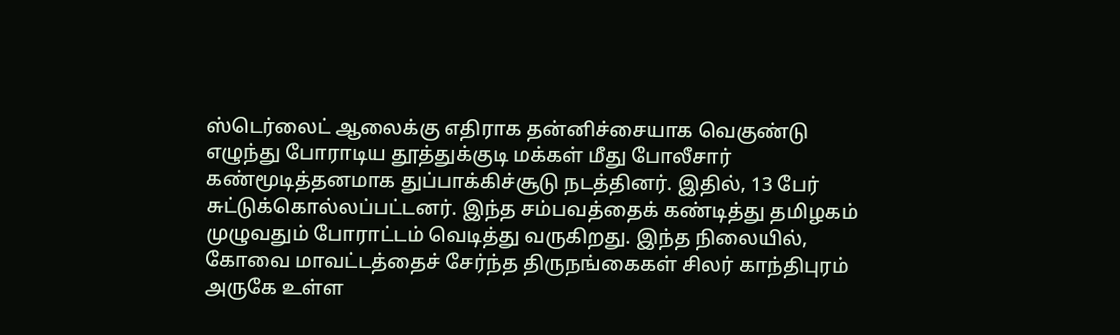ஸ்டெர்லைட் ஆலைக்கு எதிராக தன்னிச்சையாக வெகுண்டு எழுந்து போராடிய தூத்துக்குடி மக்கள் மீது போலீசார் கண்மூடித்தனமாக துப்பாக்கிச்சூடு நடத்தினர். இதில், 13 பேர் சுட்டுக்கொல்லப்பட்டனர். இந்த சம்பவத்தைக் கண்டித்து தமிழகம் முழுவதும் போராட்டம் வெடித்து வருகிறது. இந்த நிலையில், கோவை மாவட்டத்தைச் சேர்ந்த திருநங்கைகள் சிலர் காந்திபுரம் அருகே உள்ள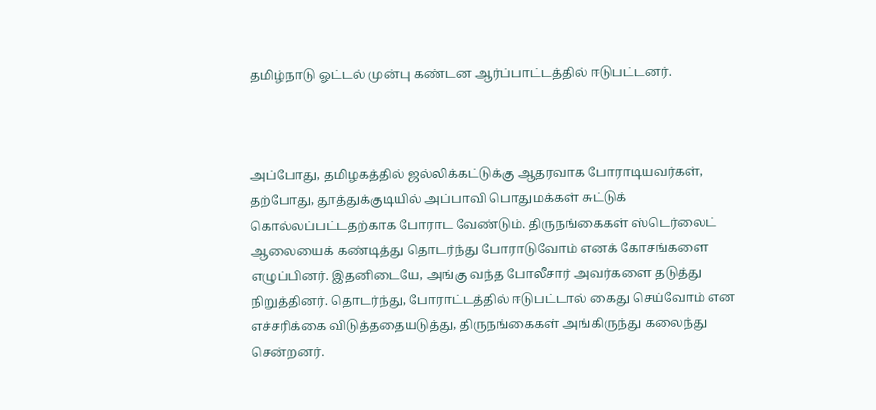தமிழ்நாடு ஓட்டல் முன்பு கண்டன ஆர்ப்பாட்டத்தில் ஈடுபட்டனர்.



அப்போது, தமிழகத்தில் ஜல்லிக்கட்டுக்கு ஆதரவாக போராடியவர்கள், தற்போது, தூத்துக்குடியில் அப்பாவி பொதுமக்கள் சுட்டுக் கொல்லப்பட்டதற்காக போராட வேண்டும். திருநங்கைகள் ஸ்டெர்லைட் ஆலையைக் கண்டித்து தொடர்ந்து போராடுவோம் எனக் கோசங்களை எழுப்பினர். இதனிடையே, அங்கு வந்த போலீசார் அவர்களை தடுத்து நிறுத்தினர். தொடர்ந்து, போராட்டத்தில் ஈடுபட்டால் கைது செய்வோம் என எச்சரிக்கை விடுத்ததையடுத்து, திருநங்கைகள் அங்கிருந்து கலைந்து சென்றனர்.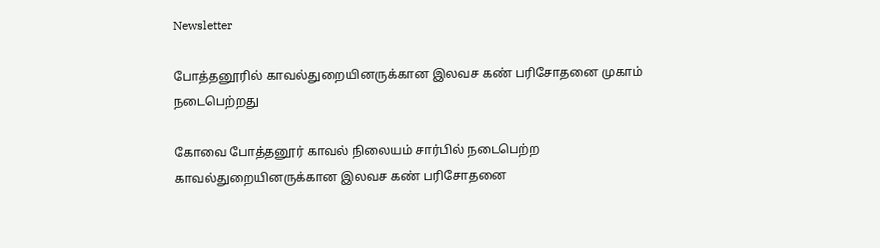Newsletter

போத்தனூரில் காவல்துறையினருக்கான இலவச கண் பரிசோதனை முகாம் நடைபெற்றது

கோவை போத்தனூர் காவல் நிலையம் சார்பில் நடைபெற்ற காவல்துறையினருக்கான இலவச கண் பரிசோதனை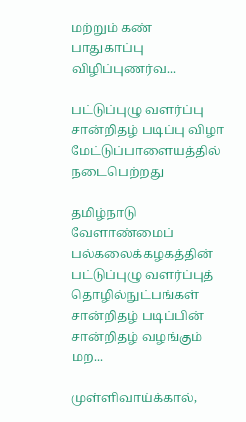மற்றும் கண் பாதுகாப்பு விழிப்புணர்வ...

பட்டுப்புழு வளர்ப்பு சான்றிதழ் படிப்பு விழா மேட்டுப்பாளையத்தில் நடைபெற்றது

தமிழ்நாடு வேளாண்மைப் பல்கலைக்கழகத்தின் பட்டுப்புழு வளர்ப்புத் தொழில்நுட்பங்கள் சான்றிதழ் படிப்பின் சான்றிதழ் வழங்கும் மற...

முள்ளிவாய்க்கால்,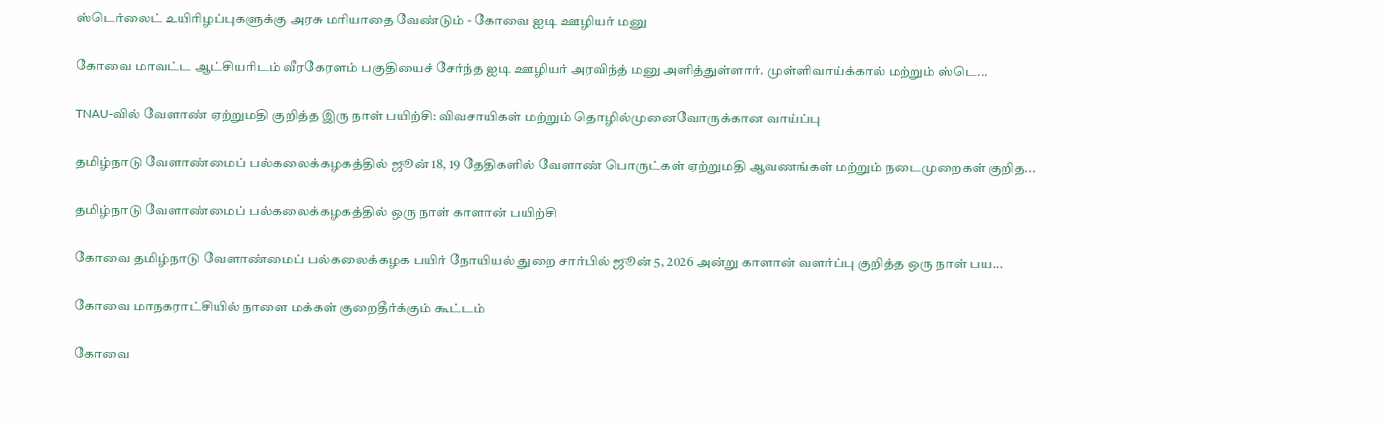ஸ்டெர்லைட் உயிரிழப்புகளுக்கு அரசு மரியாதை வேண்டும் - கோவை ஐடி ஊழியர் மனு

கோவை மாவட்ட ஆட்சியரிடம் வீரகேரளம் பகுதியைச் சேர்ந்த ஐடி ஊழியர் அரவிந்த் மனு அளித்துள்ளார். முள்ளிவாய்க்கால் மற்றும் ஸ்டெ...

TNAU-வில் வேளாண் ஏற்றுமதி குறித்த இரு நாள் பயிற்சி: விவசாயிகள் மற்றும் தொழில்முனைவோருக்கான வாய்ப்பு

தமிழ்நாடு வேளாண்மைப் பல்கலைக்கழகத்தில் ஜூன் 18, 19 தேதிகளில் வேளாண் பொருட்கள் ஏற்றுமதி ஆவணங்கள் மற்றும் நடைமுறைகள் குறித...

தமிழ்நாடு வேளாண்மைப் பல்கலைக்கழகத்தில் ஒரு நாள் காளான் பயிற்சி

கோவை தமிழ்நாடு வேளாண்மைப் பல்கலைக்கழக பயிர் நோயியல் துறை சார்பில் ஜூன் 5, 2026 அன்று காளான் வளர்ப்பு குறித்த ஒரு நாள் பய...

கோவை மாநகராட்சியில் நாளை மக்கள் குறைதீர்க்கும் கூட்டம்

கோவை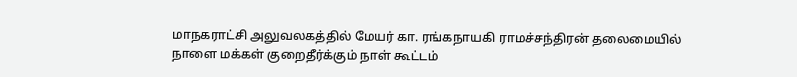மாநகராட்சி அலுவலகத்தில் மேயர் கா. ரங்கநாயகி ராமச்சந்திரன் தலைமையில் நாளை மக்கள் குறைதீர்க்கும் நாள் கூட்டம்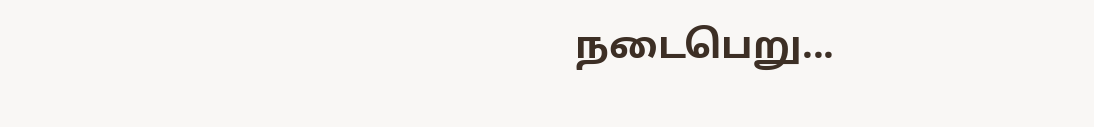நடைபெறு...